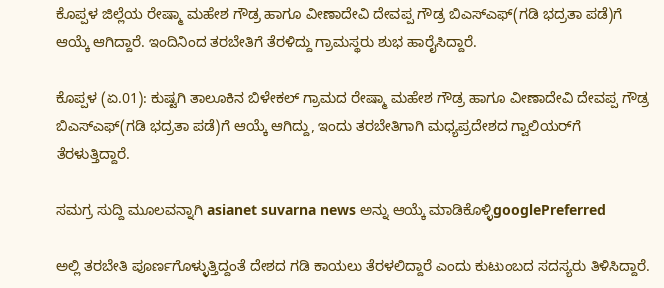ಕೊಪ್ಪಳ ಜಿಲ್ಲೆಯ ರೇಷ್ಮಾ ಮಹೇಶ ಗೌಡ್ರ ಹಾಗೂ ವೀಣಾದೇವಿ ದೇವಪ್ಪ ಗೌಡ್ರ ಬಿಎಸ್‌ಎಫ್‌(ಗಡಿ ಭದ್ರತಾ ಪಡೆ)ಗೆ ಆಯ್ಕೆ ಆಗಿದ್ದಾರೆ. ಇಂದಿನಿಂದ ತರಬೇತಿಗೆ ತೆರಳಿದ್ದು ಗ್ರಾಮಸ್ಥರು ಶುಭ ಹಾರೈಸಿದ್ದಾರೆ.

ಕೊಪ್ಪಳ (ಏ.01): ಕುಷ್ಟಗಿ ತಾಲೂಕಿನ ಬಿಳೇಕಲ್‌ ಗ್ರಾಮದ ರೇಷ್ಮಾ ಮಹೇಶ ಗೌಡ್ರ ಹಾಗೂ ವೀಣಾದೇವಿ ದೇವಪ್ಪ ಗೌಡ್ರ ಬಿಎಸ್‌ಎಫ್‌(ಗಡಿ ಭದ್ರತಾ ಪಡೆ)ಗೆ ಆಯ್ಕೆ ಆಗಿದ್ದು, ಇಂದು ತರಬೇತಿಗಾಗಿ ಮಧ್ಯಪ್ರದೇಶದ ಗ್ವಾಲಿಯರ್‌ಗೆ ತೆರಳುತ್ತಿದ್ದಾರೆ.

ಸಮಗ್ರ ಸುದ್ದಿ ಮೂಲವನ್ನಾಗಿ asianet suvarna news ಅನ್ನು ಆಯ್ಕೆ ಮಾಡಿಕೊಳ್ಳಿgooglePreferred

ಅಲ್ಲಿ ತರಬೇತಿ ಪೂರ್ಣಗೊಳ್ಳುತ್ತಿದ್ದಂತೆ ದೇಶದ ಗಡಿ ಕಾಯಲು ತೆರಳಲಿದ್ದಾರೆ ಎಂದು ಕುಟುಂಬದ ಸದಸ್ಯರು ತಿಳಿಸಿದ್ದಾರೆ.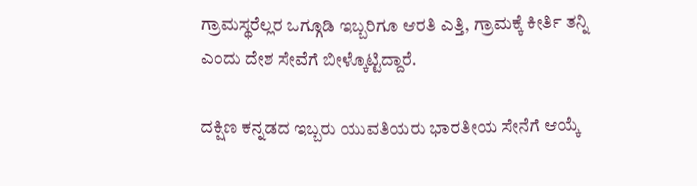ಗ್ರಾಮಸ್ಥರೆಲ್ಲರ ಒಗ್ಗೂಡಿ ಇಬ್ಬರಿಗೂ ಆರತಿ ಎತ್ತಿ, ಗ್ರಾಮಕ್ಕೆ ಕೀರ್ತಿ ತನ್ನಿ ಎಂದು ದೇಶ ಸೇವೆಗೆ ಬೀಳ್ಕೊಟ್ಟಿದ್ದಾರೆ.

ದಕ್ಷಿಣ ಕನ್ನಡದ ಇಬ್ಬರು ಯುವತಿಯರು ಭಾರತೀಯ ಸೇನೆಗೆ ಆಯ್ಕೆ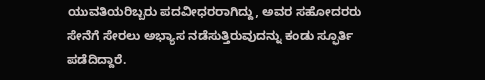ಯುವತಿಯರಿಬ್ಬರು ಪದವೀಧರರಾಗಿದ್ದು, ಅವರ ಸಹೋದರರು ಸೇನೆಗೆ ಸೇರಲು ಅಭ್ಯಾಸ ನಡೆಸುತ್ತಿರುವುದನ್ನು ಕಂಡು ಸ್ಫೂರ್ತಿ ಪಡೆದಿದ್ದಾರೆ.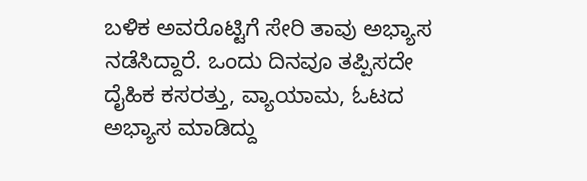ಬಳಿಕ ಅವರೊಟ್ಟಿಗೆ ಸೇರಿ ತಾವು ಅಭ್ಯಾಸ ನಡೆಸಿದ್ದಾರೆ. ಒಂದು ದಿನವೂ ತಪ್ಪಿಸದೇ ದೈಹಿಕ ಕಸರತ್ತು, ವ್ಯಾಯಾಮ, ಓಟದ ಅಭ್ಯಾಸ ಮಾಡಿದ್ದು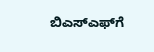ಬಿಎಸ್‌ಎಫ್‌ಗೆ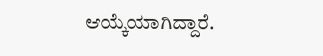ಆಯ್ಕೆಯಾಗಿದ್ದಾರೆ.